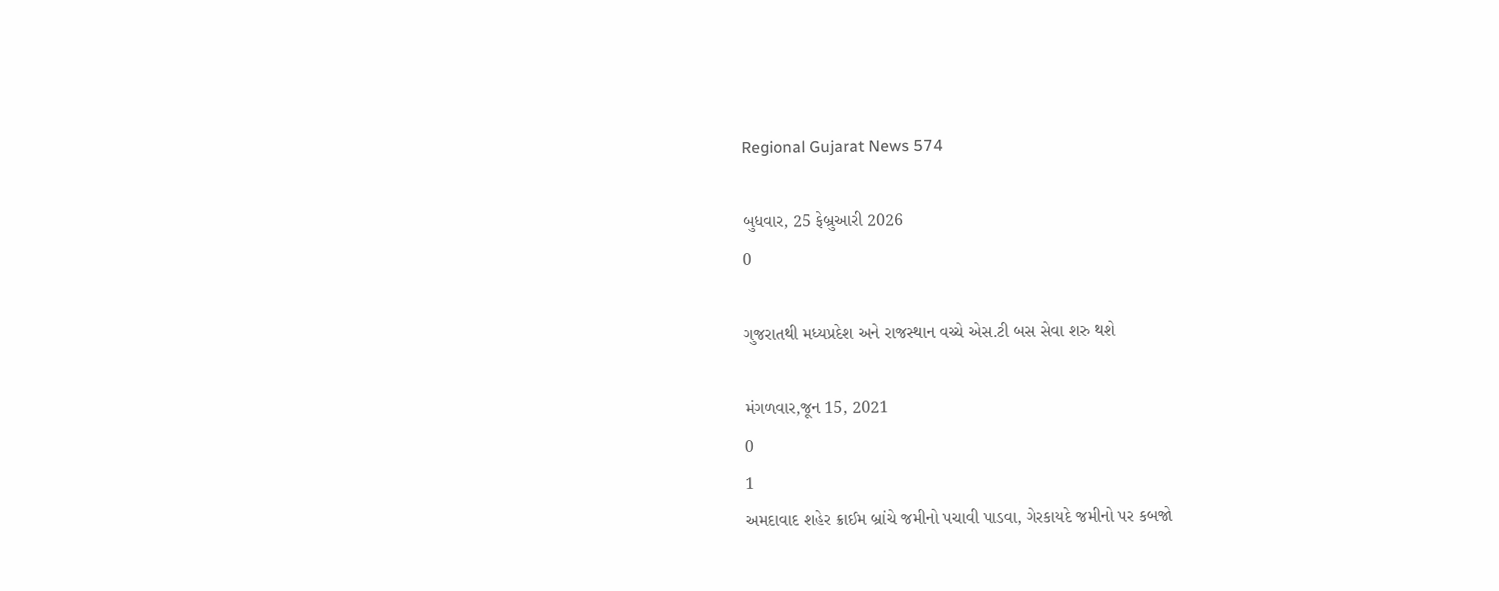Regional Gujarat News 574

બુધવાર, 25 ફેબ્રુઆરી 2026
0

ગુજરાતથી મધ્યપ્રદેશ અને રાજસ્થાન વચ્ચે એસ.ટી બસ સેવા શરુ થશે

મંગળવાર,જૂન 15, 2021
0
1
અમદાવાદ શહેર ક્રાઈમ બ્રાંચે જમીનો પચાવી પાડવા, ગેરકાયદે જમીનો પર કબજો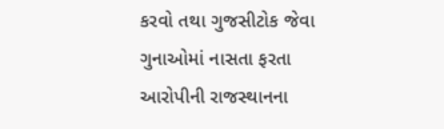કરવો તથા ગુજસીટોક જેવા ગુનાઓમાં નાસતા ફરતા આરોપીની રાજસ્થાનના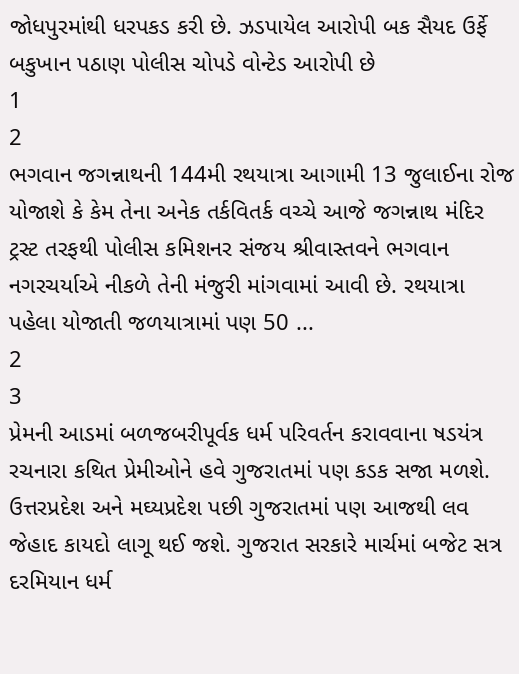જોધપુરમાંથી ધરપકડ કરી છે. ઝડપાયેલ આરોપી બક સૈયદ ઉર્ફે બકુખાન પઠાણ પોલીસ ચોપડે વોન્ટેડ આરોપી છે
1
2
ભગવાન જગન્નાથની 144મી રથયાત્રા આગામી 13 જુલાઈના રોજ યોજાશે કે કેમ તેના અનેક તર્કવિતર્ક વચ્ચે આજે જગન્નાથ મંદિર ટ્રસ્ટ તરફથી પોલીસ કમિશનર સંજય શ્રીવાસ્તવને ભગવાન નગરચર્યાએ નીકળે તેની મંજુરી માંગવામાં આવી છે. રથયાત્રા પહેલા યોજાતી જળયાત્રામાં પણ 50 ...
2
3
પ્રેમની આડમાં બળજબરીપૂર્વક ધર્મ પરિવર્તન કરાવવાના ષડયંત્ર રચનારા કથિત પ્રેમીઓને હવે ગુજરાતમાં પણ કડક સજા મળશે. ઉત્તરપ્રદેશ અને મઘ્યપ્રદેશ પછી ગુજરાતમાં પણ આજથી લવ જેહાદ કાયદો લાગૂ થઈ જશે. ગુજરાત સરકારે માર્ચમાં બજેટ સત્ર દરમિયાન ધર્મ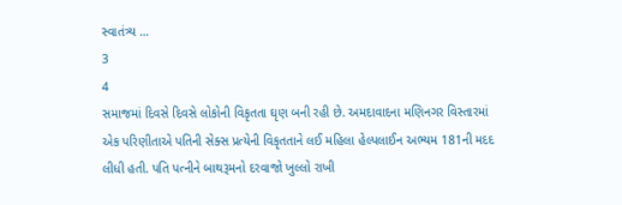સ્વાતંત્ર્ય ...
3
4
સમાજમાં દિવસે દિવસે લોકોની વિકૃતતા ઘૃણ બની રહી છે. અમદાવાદના મણિનગર વિસ્તારમાં એક પરિણીતાએ પતિની સેક્સ પ્રત્યેની વિકૃતતાને લઈ મહિલા હેલ્પલાઈન અભ્યમ 181ની મદદ લીધી હતી. પતિ પત્નીને બાથરૂમનો દરવાજો ખુલ્લો રાખી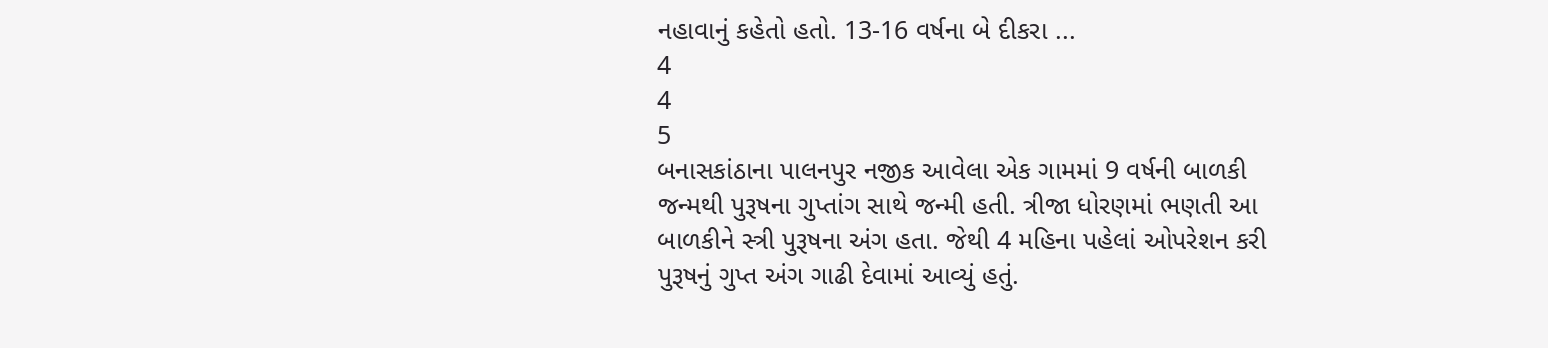નહાવાનું કહેતો હતો. 13-16 વર્ષના બે દીકરા ...
4
4
5
બનાસકાંઠાના પાલનપુર નજીક આવેલા એક ગામમાં 9 વર્ષની બાળકી જન્મથી પુરૂષના ગુપ્તાંગ સાથે જન્મી હતી. ત્રીજા ધોરણમાં ભણતી આ બાળકીને સ્ત્રી પુરૂષના અંગ હતા. જેથી 4 મહિના પહેલાં ઓપરેશન કરી પુરૂષનું ગુપ્ત અંગ ગાઢી દેવામાં આવ્યું હતું.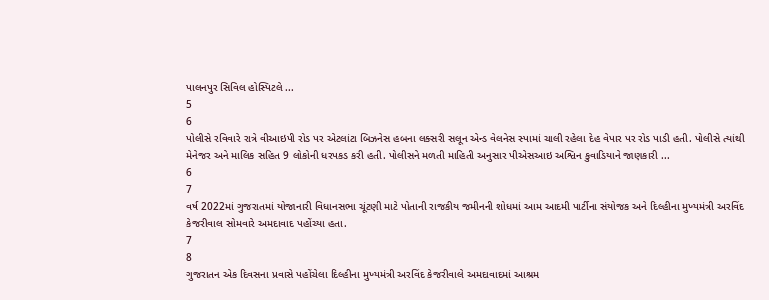પાલનપુર સિવિલ હોસ્પિટલે ...
5
6
પોલીસે રવિવારે રાત્રે વીઆઇપી રોડ પર એટલાંટા બિઝનેસ હબના લક્સરી સલૂન એન્ડ વેલનેસ સ્પામાં ચાલી રહેલા દેહ વેપાર પર રોડ પાડી હતી. પોલીસે ત્યાંથી મેનેજર અને માલિક સહિત 9 લોકોની ધરપકડ કરી હતી. પોલીસને મળતી માહિતી અનુસાર પીએસઆઇ અશ્વિન કુવાડિયાને જાણકારી ...
6
7
વર્ષ 2022માં ગુજરાતમાં યોજાનારી વિધાનસભા ચૂંટણી માટે પોતાની રાજકીય જમીનની શોધમાં આમ આદમી પાર્ટીના સંયોજક અને દિલ્હીના મુખ્યમંત્રી અરવિંદ કેજરીવાલ સોમવારે અમદાવાદ પહોંચ્યા હતા.
7
8
ગુજરાતન એક દિવસના પ્રવાસે પહોંચેલા દિલ્હીના મુખ્યમંત્રી અરવિંદ કેજરીવાલે અમદાવાદમાં આશ્રમ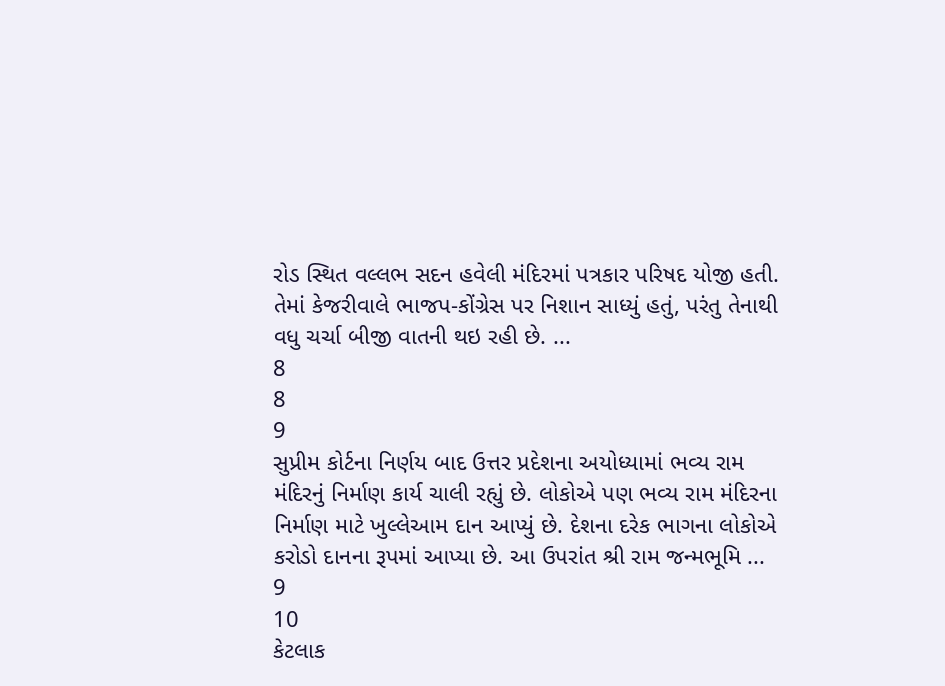રોડ સ્થિત વલ્લભ સદન હવેલી મંદિરમાં પત્રકાર પરિષદ યોજી હતી. તેમાં કેજરીવાલે ભાજપ-કોંગ્રેસ પર નિશાન સાધ્યું હતું, પરંતુ તેનાથી વધુ ચર્ચા બીજી વાતની થઇ રહી છે. ...
8
8
9
સુપ્રીમ કોર્ટના નિર્ણય બાદ ઉત્તર પ્રદેશના અયોધ્યામાં ભવ્ય રામ મંદિરનું નિર્માણ કાર્ય ચાલી રહ્યું છે. લોકોએ પણ ભવ્ય રામ મંદિરના નિર્માણ માટે ખુલ્લેઆમ દાન આપ્યું છે. દેશના દરેક ભાગના લોકોએ કરોડો દાનના રૂપમાં આપ્યા છે. આ ઉપરાંત શ્રી રામ જન્મભૂમિ ...
9
10
કેટલાક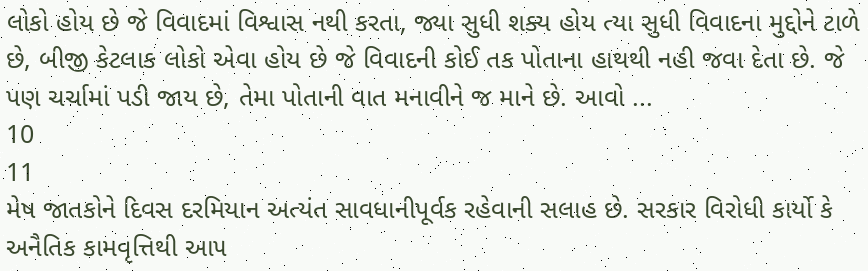લોકો હોય છે જે વિવાદમાં વિશ્વાસ નથી કરતા, જ્યા સુધી શક્ય હોય ત્યા સુધી વિવાદના મુદ્દોને ટાળે છે, બીજી કેટલાક લોકો એવા હોય છે જે વિવાદની કોઈ તક પોતાના હાથથી નહી જવા દેતા છે. જે પણ ચર્ચામાં પડી જાય છે, તેમા પોતાની વાત મનાવીને જ માને છે. આવો ...
10
11
મેષ જાતકોને દિવસ દરમિયાન અત્યંત સાવધાનીપૂર્વક રહેવાની સલાહ છે. સરકાર વિરોધી કાર્યો કે અનૈતિક કામવૃત્તિથી આ૫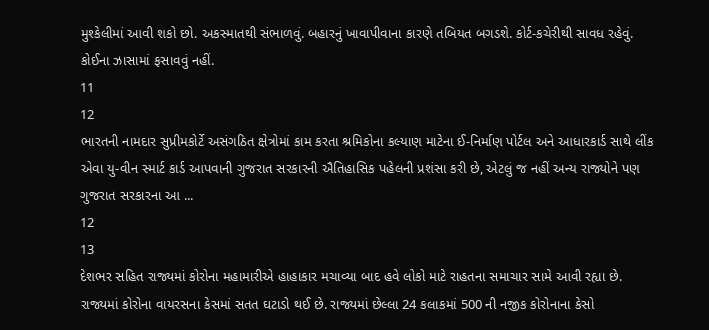મુશ્કેલીમાં આવી શકો છો. અકસ્માતથી સંભાળવું. બહારનું ખાવાપીવાના કારણે તબિયત બગડશે. કોર્ટ-કચેરીથી સાવધ રહેવું. કોઈના ઝાસામાં ફસાવવું નહીં.
11
12
ભારતની નામદાર સુપ્રીમકોર્ટે અસંગઠિત ક્ષેત્રોમાં કામ કરતા શ્રમિકોના કલ્યાણ માટેના ઈ-નિર્માણ પોર્ટલ અને આધારકાર્ડ સાથે લીંક એવા યુ-વીન સ્માર્ટ કાર્ડ આપવાની ગુજરાત સરકારની ઐતિહાસિક પહેલની પ્રશંસા કરી છે, એટલું જ નહીં અન્ય રાજ્યોને પણ ગુજરાત સરકારના આ ...
12
13
દેશભર સહિત રાજ્યમાં કોરોના મહામારીએ હાહાકાર મચાવ્યા બાદ હવે લોકો માટે રાહતના સમાચાર સામે આવી રહ્યા છે. રાજ્યમાં કોરોના વાયરસના કેસમાં સતત ઘટાડો થઈ છે. રાજ્યમાં છેલ્લા 24 કલાકમાં 500 ની નજીક કોરોનાના કેસો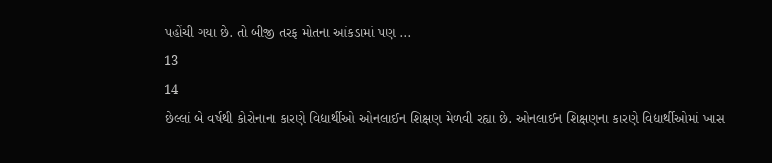પહોંચી ગયા છે. તો બીજી તરફ મોતના આંકડામાં પણ ...
13
14
છેલ્લાં બે વર્ષથી કોરોનાના કારણે વિદ્યાર્થીઓ ઓનલાઈન શિક્ષણ મેળવી રહ્યા છે. ઓનલાઈન શિક્ષણના કારણે વિદ્યાર્થીઓમાં ખાસ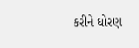કરીને ધોરણ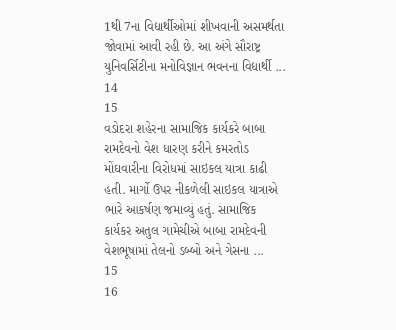1થી 7ના વિદ્યાર્થીઓમાં શીખવાની અસમર્થતા જોવામાં આવી રહી છે. આ અંગે સૌરાષ્ટ્ર યુનિવર્સિટીના મનોવિજ્ઞાન ભવનના વિદ્યાર્થી ...
14
15
વડોદરા શહેરના સામાજિક કાર્યકરે બાબા રામદેવનો વેશ ધારણ કરીને કમરતોડ મોંઘવારીના વિરોધમાં સાઇકલ યાત્રા કાઢી હતી. માર્ગો ઉપર નીકળેલી સાઇકલ યાત્રાએ ભારે આકર્ષણ જમાવ્યું હતું. સામાજિક કાર્યકર અતુલ ગામેચીએ બાબા રામદેવની વેશભૂષામાં તેલનો ડબ્બો અને ગેસના ...
15
16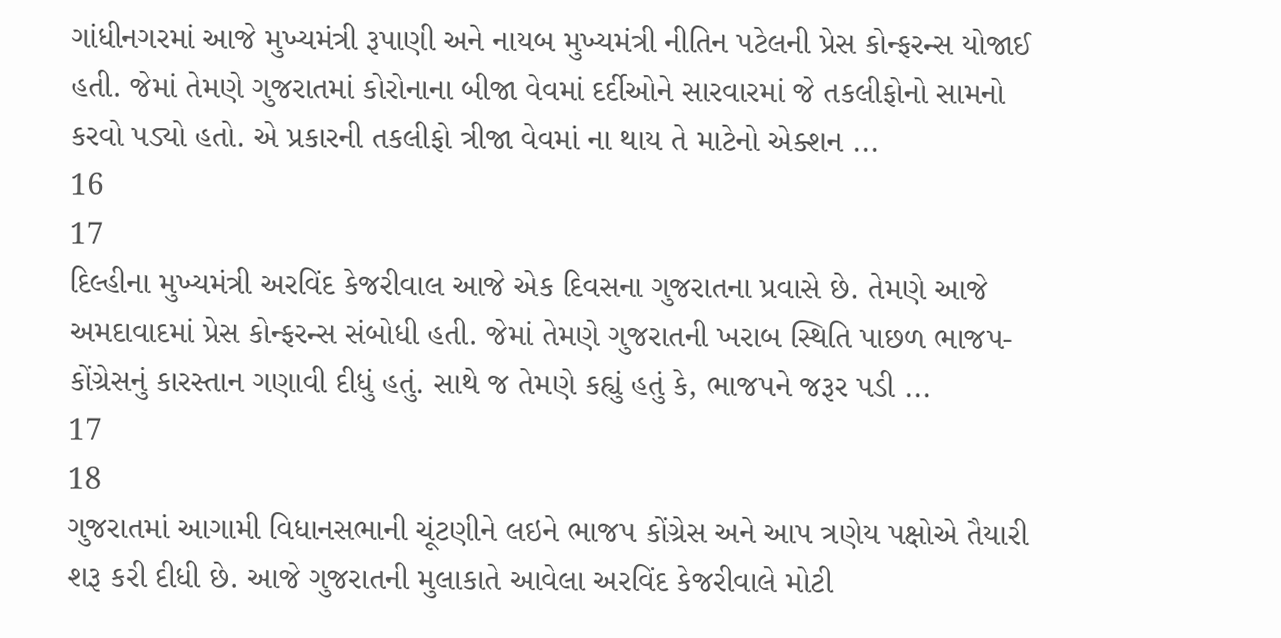ગાંધીનગરમાં આજે મુખ્યમંત્રી રૂપાણી અને નાયબ મુખ્યમંત્રી નીતિન પટેલની પ્રેસ કોન્ફરન્સ યોજાઈ હતી. જેમાં તેમણે ગુજરાતમાં કોરોનાના બીજા વેવમાં દર્દીઓને સારવારમાં જે તકલીફોનો સામનો કરવો પડ્યો હતો. એ પ્રકારની તકલીફો ત્રીજા વેવમાં ના થાય તે માટેનો એક્શન ...
16
17
દિલ્હીના મુખ્યમંત્રી અરવિંદ કેજરીવાલ આજે એક દિવસના ગુજરાતના પ્રવાસે છે. તેમણે આજે અમદાવાદમાં પ્રેસ કોન્ફરન્સ સંબોધી હતી. જેમાં તેમણે ગુજરાતની ખરાબ સ્થિતિ પાછળ ભાજપ-કોંગ્રેસનું કારસ્તાન ગણાવી દીધું હતું. સાથે જ તેમણે કહ્યું હતું કે, ભાજપને જરૂર પડી ...
17
18
ગુજરાતમાં આગામી વિધાનસભાની ચૂંટણીને લઇને ભાજપ કોંગ્રેસ અને આપ ત્રણેય પક્ષોએ તૈયારી શરૂ કરી દીધી છે. આજે ગુજરાતની મુલાકાતે આવેલા અરવિંદ કેજરીવાલે મોટી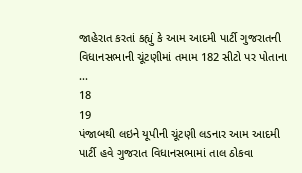જાહેરાત કરતાં કહ્યું કે આમ આદમી પાર્ટી ગુજરાતની વિધાનસભાની ચૂંટણીમાં તમામ 182 સીટો પર પોતાના ...
18
19
પંજાબથી લઇને યૂપીની ચૂંટણી લડનાર આમ આદમી પાર્ટી હવે ગુજરાત વિધાનસભામાં તાલ ઠોકવા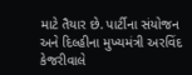માટે તૈયાર છે. પાર્ટીના સંયોજન અને દિલ્હીના મુખ્યમંત્રી અરવિંદ કેજરીવાલે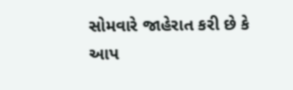સોમવારે જાહેરાત કરી છે કે આપ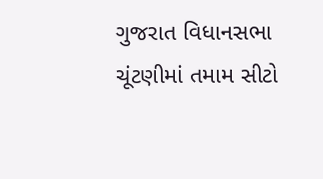ગુજરાત વિધાનસભા ચૂંટણીમાં તમામ સીટો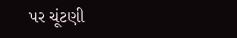પર ચૂંટણી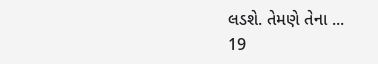લડશે. તેમણે તેના ...
19